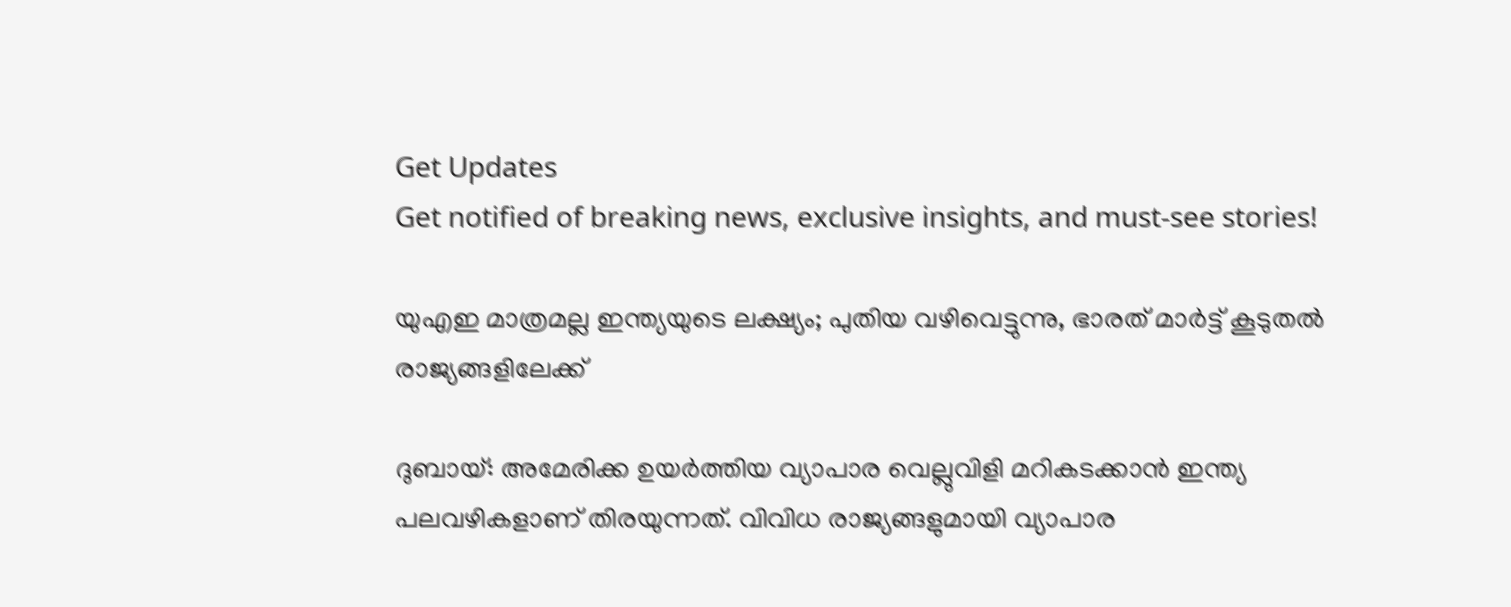Get Updates
Get notified of breaking news, exclusive insights, and must-see stories!

യുഎഇ മാത്രമല്ല ഇന്ത്യയുടെ ലക്ഷ്യം; പുതിയ വഴിവെട്ടുന്നു, ഭാരത് മാര്‍ട്ട് കൂടുതല്‍ രാജ്യങ്ങളിലേക്ക്

ദുബായ്: അമേരിക്ക ഉയര്‍ത്തിയ വ്യാപാര വെല്ലുവിളി മറികടക്കാന്‍ ഇന്ത്യ പലവഴികളാണ് തിരയുന്നത്. വിവിധ രാജ്യങ്ങളുമായി വ്യാപാര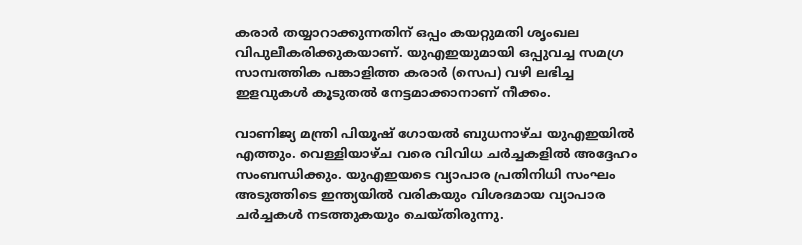കരാര്‍ തയ്യാറാക്കുന്നതിന് ഒപ്പം കയറ്റുമതി ശൃംഖല വിപുലീകരിക്കുകയാണ്. യുഎഇയുമായി ഒപ്പുവച്ച സമഗ്ര സാമ്പത്തിക പങ്കാളിത്ത കരാര്‍ (സെപ) വഴി ലഭിച്ച ഇളവുകള്‍ കൂടുതല്‍ നേട്ടമാക്കാനാണ് നീക്കം.

വാണിജ്യ മന്ത്രി പിയൂഷ് ഗോയല്‍ ബുധനാഴ്ച യുഎഇയില്‍ എത്തും. വെള്ളിയാഴ്ച വരെ വിവിധ ചര്‍ച്ചകളില്‍ അദ്ദേഹം സംബന്ധിക്കും. യുഎഇയടെ വ്യാപാര പ്രതിനിധി സംഘം അടുത്തിടെ ഇന്ത്യയില്‍ വരികയും വിശദമായ വ്യാപാര ചര്‍ച്ചകള്‍ നടത്തുകയും ചെയ്തിരുന്നു.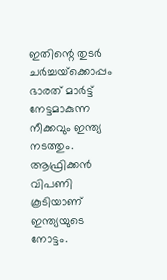ഇതിന്റെ തുടര്‍ ചര്‍ച്ചയ്‌ക്കൊപ്പം ഭാരത് മാര്‍ട്ട് നേട്ടമാകുന്ന നീക്കവും ഇന്ത്യ നടത്തും. ആഫ്രിക്കന്‍ വിപണി കൂടിയാണ് ഇന്ത്യയുടെ നോട്ടം.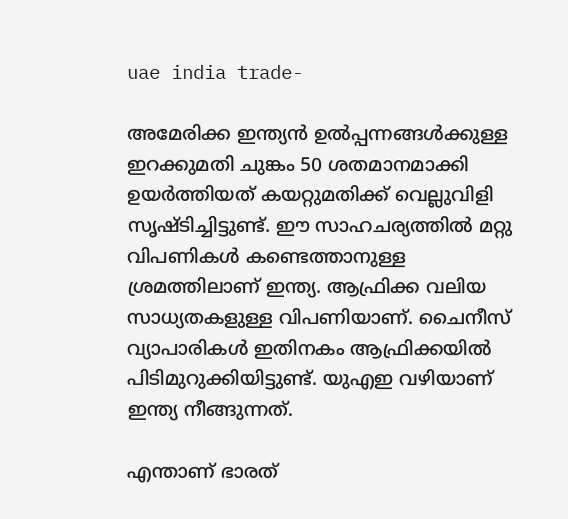uae india trade-

അമേരിക്ക ഇന്ത്യന്‍ ഉല്‍പ്പന്നങ്ങള്‍ക്കുള്ള ഇറക്കുമതി ചുങ്കം 50 ശതമാനമാക്കി ഉയര്‍ത്തിയത് കയറ്റുമതിക്ക് വെല്ലുവിളി സൃഷ്ടിച്ചിട്ടുണ്ട്. ഈ സാഹചര്യത്തില്‍ മറ്റു വിപണികള്‍ കണ്ടെത്താനുള്ള ശ്രമത്തിലാണ് ഇന്ത്യ. ആഫ്രിക്ക വലിയ സാധ്യതകളുള്ള വിപണിയാണ്. ചൈനീസ് വ്യാപാരികള്‍ ഇതിനകം ആഫ്രിക്കയില്‍ പിടിമുറുക്കിയിട്ടുണ്ട്. യുഎഇ വഴിയാണ് ഇന്ത്യ നീങ്ങുന്നത്.

എന്താണ് ഭാരത്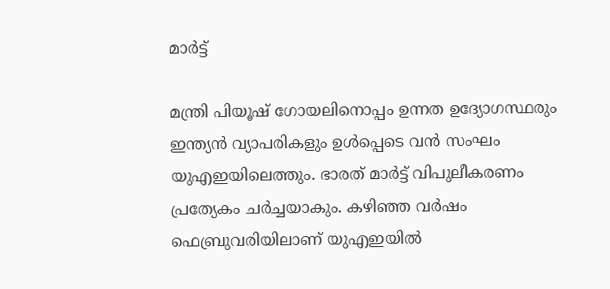മാര്‍ട്ട്

മന്ത്രി പിയൂഷ് ഗോയലിനൊപ്പം ഉന്നത ഉദ്യോഗസ്ഥരും ഇന്ത്യന്‍ വ്യാപരികളും ഉള്‍പ്പെടെ വന്‍ സംഘം യുഎഇയിലെത്തും. ഭാരത് മാര്‍ട്ട് വിപുലീകരണം പ്രത്യേകം ചര്‍ച്ചയാകും. കഴിഞ്ഞ വര്‍ഷം ഫെബ്രുവരിയിലാണ് യുഎഇയില്‍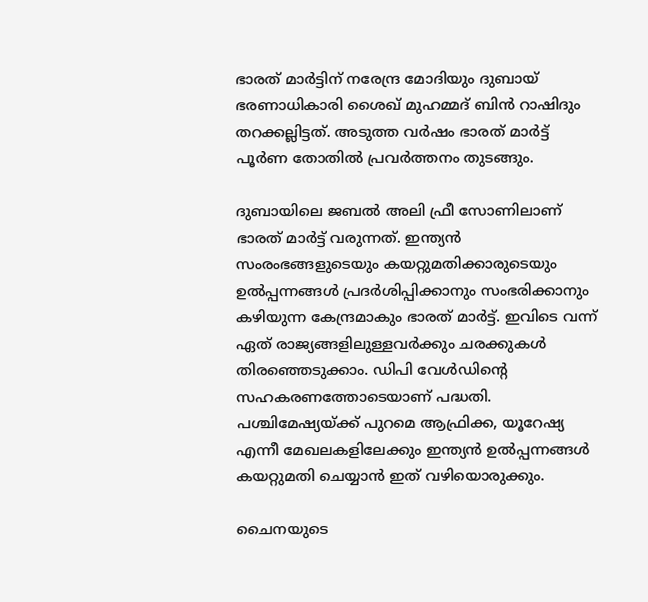ഭാരത് മാര്‍ട്ടിന് നരേന്ദ്ര മോദിയും ദുബായ് ഭരണാധികാരി ശൈഖ് മുഹമ്മദ് ബിന്‍ റാഷിദും തറക്കല്ലിട്ടത്. അടുത്ത വര്‍ഷം ഭാരത് മാര്‍ട്ട് പൂര്‍ണ തോതില്‍ പ്രവര്‍ത്തനം തുടങ്ങും.

ദുബായിലെ ജബല്‍ അലി ഫ്രീ സോണിലാണ് ഭാരത് മാര്‍ട്ട് വരുന്നത്. ഇന്ത്യന്‍ സംരംഭങ്ങളുടെയും കയറ്റുമതിക്കാരുടെയും ഉല്‍പ്പന്നങ്ങള്‍ പ്രദര്‍ശിപ്പിക്കാനും സംഭരിക്കാനും കഴിയുന്ന കേന്ദ്രമാകും ഭാരത് മാര്‍ട്ട്. ഇവിടെ വന്ന് ഏത് രാജ്യങ്ങളിലുള്ളവര്‍ക്കും ചരക്കുകള്‍ തിരഞ്ഞെടുക്കാം. ഡിപി വേള്‍ഡിന്റെ സഹകരണത്തോടെയാണ് പദ്ധതി. പശ്ചിമേഷ്യയ്ക്ക് പുറമെ ആഫ്രിക്ക, യൂറേഷ്യ എന്നീ മേഖലകളിലേക്കും ഇന്ത്യന്‍ ഉല്‍പ്പന്നങ്ങള്‍ കയറ്റുമതി ചെയ്യാന്‍ ഇത് വഴിയൊരുക്കും.

ചൈനയുടെ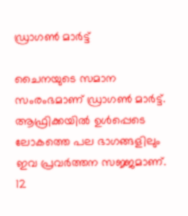ഡ്രാഗണ്‍ മാര്‍ട്ട്

ചൈനയുടെ സമാന സംരംഭമാണ് ഡ്രാഗണ്‍ മാര്‍ട്ട്. ആഫ്രിക്കയില്‍ ഉള്‍പ്പെടെ ലോകത്തെ പല ഭാഗങ്ങളിലും ഇവ പ്രവര്‍ത്തന സജ്ജമാണ്. 12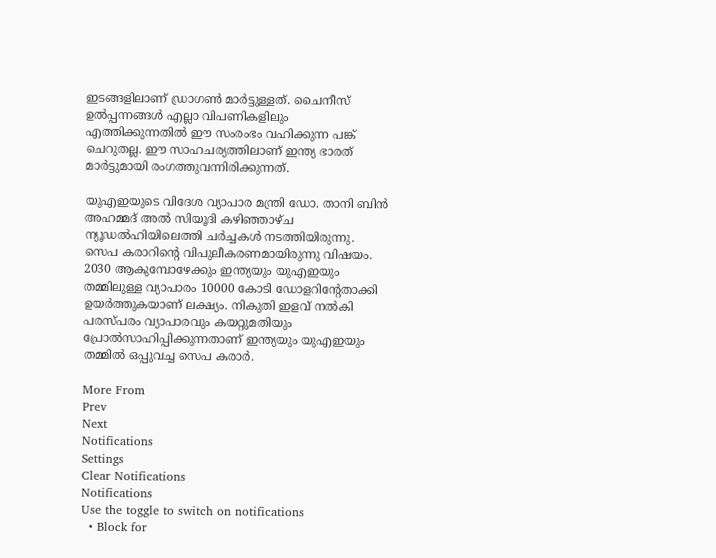ഇടങ്ങളിലാണ് ഡ്രാഗണ്‍ മാര്‍ട്ടുള്ളത്. ചൈനീസ് ഉല്‍പ്പന്നങ്ങള്‍ എല്ലാ വിപണികളിലും എത്തിക്കുന്നതില്‍ ഈ സംരംഭം വഹിക്കുന്ന പങ്ക് ചെറുതല്ല. ഈ സാഹചര്യത്തിലാണ് ഇന്ത്യ ഭാരത് മാര്‍ട്ടുമായി രംഗത്തുവന്നിരിക്കുന്നത്.

യുഎഇയുടെ വിദേശ വ്യാപാര മന്ത്രി ഡോ. താനി ബിന്‍ അഹമ്മദ് അല്‍ സിയൂദി കഴിഞ്ഞാഴ്ച ന്യൂഡല്‍ഹിയിലെത്തി ചര്‍ച്ചകള്‍ നടത്തിയിരുന്നു. സെപ കരാറിന്റെ വിപുലീകരണമായിരുന്നു വിഷയം. 2030 ആകുമ്പോഴേക്കും ഇന്ത്യയും യുഎഇയും തമ്മിലുള്ള വ്യാപാരം 10000 കോടി ഡോളറിന്റേതാക്കി ഉയര്‍ത്തുകയാണ് ലക്ഷ്യം. നികുതി ഇളവ് നല്‍കി പരസ്പരം വ്യാപാരവും കയറ്റുമതിയും പ്രോല്‍സാഹിപ്പിക്കുന്നതാണ് ഇന്ത്യയും യുഎഇയും തമ്മില്‍ ഒപ്പുവച്ച സെപ കരാര്‍.

More From
Prev
Next
Notifications
Settings
Clear Notifications
Notifications
Use the toggle to switch on notifications
  • Block for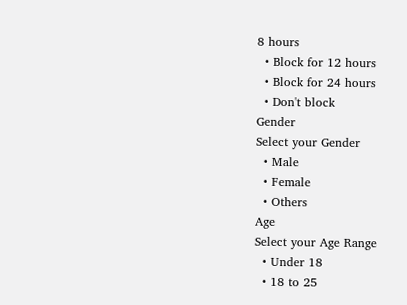8 hours
  • Block for 12 hours
  • Block for 24 hours
  • Don't block
Gender
Select your Gender
  • Male
  • Female
  • Others
Age
Select your Age Range
  • Under 18
  • 18 to 25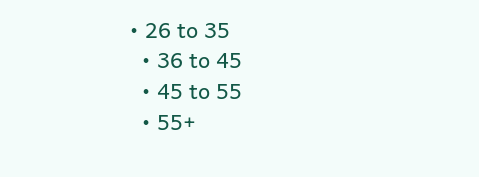• 26 to 35
  • 36 to 45
  • 45 to 55
  • 55+